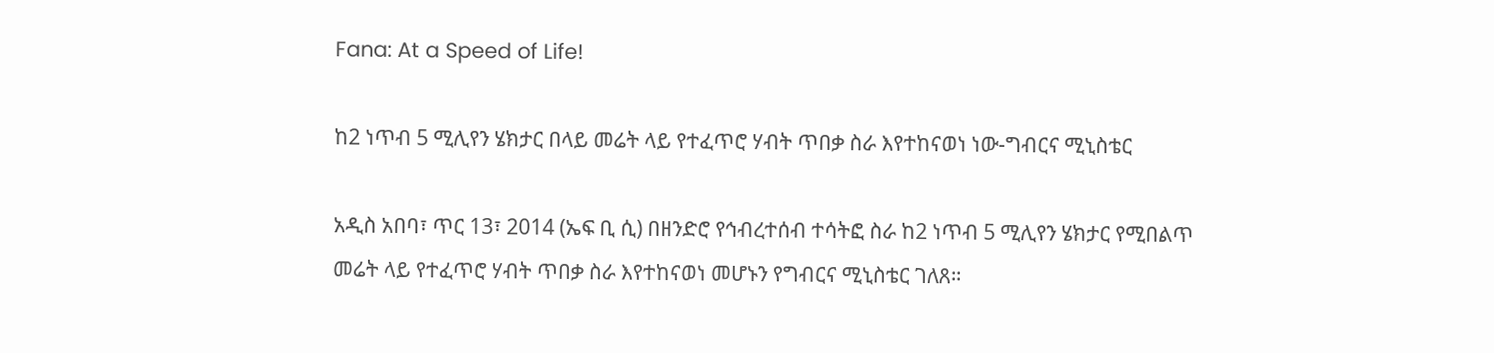Fana: At a Speed of Life!

ከ2 ነጥብ 5 ሚሊየን ሄክታር በላይ መሬት ላይ የተፈጥሮ ሃብት ጥበቃ ስራ እየተከናወነ ነው-ግብርና ሚኒስቴር

አዲስ አበባ፣ ጥር 13፣ 2014 (ኤፍ ቢ ሲ) በዘንድሮ የኅብረተሰብ ተሳትፎ ስራ ከ2 ነጥብ 5 ሚሊየን ሄክታር የሚበልጥ መሬት ላይ የተፈጥሮ ሃብት ጥበቃ ስራ እየተከናወነ መሆኑን የግብርና ሚኒስቴር ገለጸ።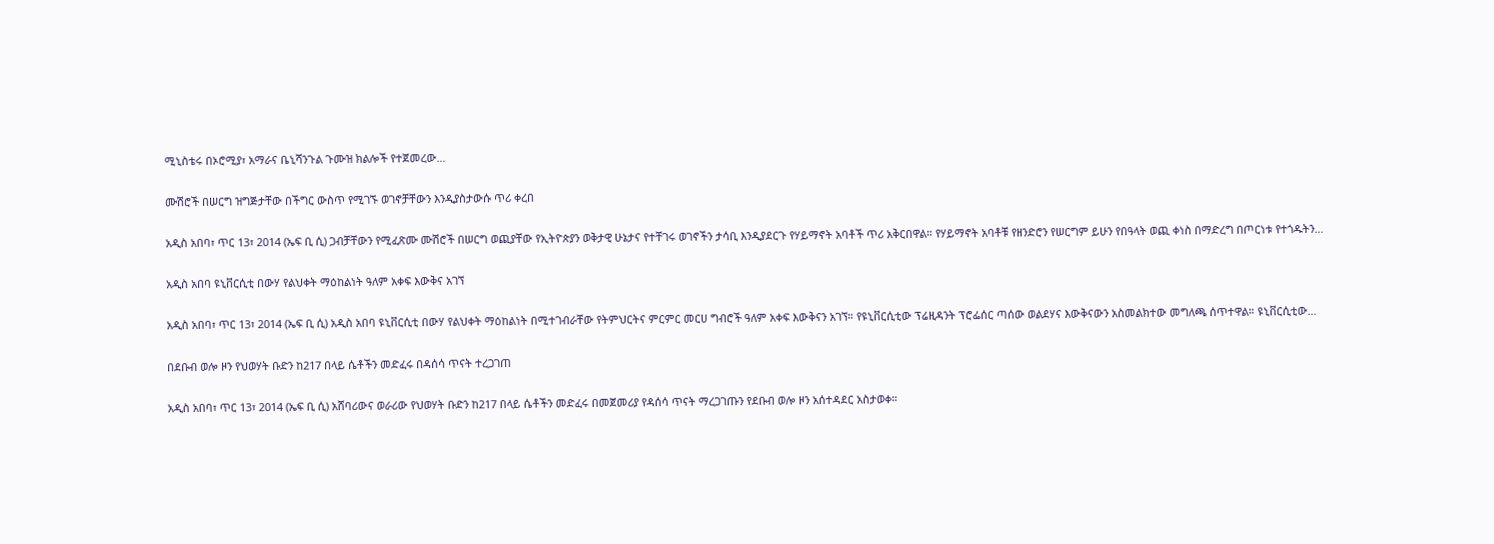ሚኒስቴሩ በኦሮሚያ፣ አማራና ቤኒሻንጉል ጉሙዝ ክልሎች የተጀመረው…

ሙሽሮች በሠርግ ዝግጅታቸው በችግር ውስጥ የሚገኙ ወገኖቻቸውን እንዲያስታውሱ ጥሪ ቀረበ

አዲስ አበባ፣ ጥር 13፣ 2014 (ኤፍ ቢ ሲ) ጋብቻቸውን የሚፈጽሙ ሙሽሮች በሠርግ ወጪያቸው የኢትዮጵያን ወቅታዊ ሁኔታና የተቸገሩ ወገኖችን ታሳቢ እንዲያደርጉ የሃይማኖት አባቶች ጥሪ አቅርበዋል። የሃይማኖት አባቶቹ የዘንድሮን የሠርግም ይሁን የበዓላት ወጪ ቀነስ በማድረግ በጦርነቱ የተጎዱትን…

አዲስ አበባ ዩኒቨርሲቲ በውሃ የልህቀት ማዕከልነት ዓለም አቀፍ እውቅና አገኘ

አዲስ አበባ፣ ጥር 13፣ 2014 (ኤፍ ቢ ሲ) አዲስ አበባ ዩኒቨርሲቲ በውሃ የልህቀት ማዕከልነት በሚተገብራቸው የትምህርትና ምርምር መርሀ ግብሮች ዓለም አቀፍ እውቅናን አገኘ። የዩኒቨርሲቲው ፕሬዚዳንት ፕሮፌሰር ጣሰው ወልደሃና እውቅናውን አስመልክተው መግለጫ ሰጥተዋል። ዩኒቨርሲቲው…

በደቡብ ወሎ ዞን የህወሃት ቡድን ከ217 በላይ ሴቶችን መድፈሩ በዳሰሳ ጥናት ተረጋገጠ

አዲስ አበባ፣ ጥር 13፣ 2014 (ኤፍ ቢ ሲ) አሸባሪውና ወራሪው የህወሃት ቡድን ከ217 በላይ ሴቶችን መድፈሩ በመጀመሪያ የዳሰሳ ጥናት ማረጋገጡን የደቡብ ወሎ ዞን አሰተዳደር አስታወቀ።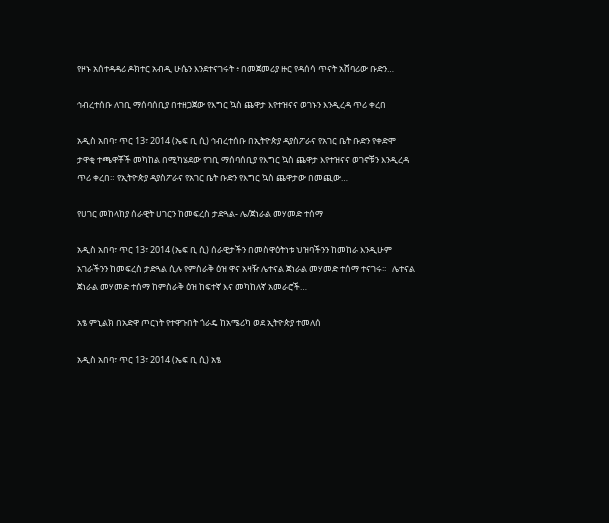የዞኑ አሰተዳዳሪ ዶክተር አብዲ ሁሴን እንደተናገሩት ፥ በመጀመሪያ ዙር የዳሰሳ ጥናት አሸባሪው ቡድን…

ኅብረተሰቡ ለገቢ ማሰባሰቢያ በተዘጋጀው የእግር ኳስ ጨዋታ እየተዝናና ወገኑን እንዲረዳ ጥሪ ቀረበ

አዲስ አበባ፣ ጥር 13፣ 2014 (ኤፍ ቢ ሲ) ኅብረተሰቡ በኢትዮጵያ ዳያስፖራና የአገር ቤት ቡድን የቀድሞ ታዋቂ ተጫዋቾች መካከል በሚካሄደው የገቢ ማሰባሰቢያ የእግር ኳስ ጨዋታ እየተዝናና ወገኖቹን እንዲረዳ ጥሪ ቀረበ። የኢትዮጵያ ዳያስፖራና የአገር ቤት ቡድን የእግር ኳስ ጨዋታው በመጪው…

የሀገር መከላከያ ሰራዊት ሀገርን ከመፍረስ ታድጓል- ሌ/ጀነራል መሃመድ ተሰማ

አዲስ አበባ፣ ጥር 13፣ 2014 (ኤፍ ቢ ሲ) ሰራዊታችን በመስዋዕትነቱ ህዝባችንን ከመከራ እንዲሁም አገራችንን ከመፍረስ ታድጓል ሲሉ የምስራቅ ዕዝ ዋና አዛዥ ሌተናል ጀነራል መሃመድ ተሰማ ተናገሩ፡፡   ሌተናል ጀነራል መሃመድ ተሰማ ከምስራቅ ዕዝ ከፍተኛ እና መካከለኛ አመራሮች…

አፄ ምኒልክ በአድዋ ጦርነት የተዋጉበት ጎራዴ ከአሜሪካ ወደ ኢትዮጵያ ተመለሰ

አዲስ አበባ፣ ጥር 13፣ 2014 (ኤፍ ቢ ሲ) አፄ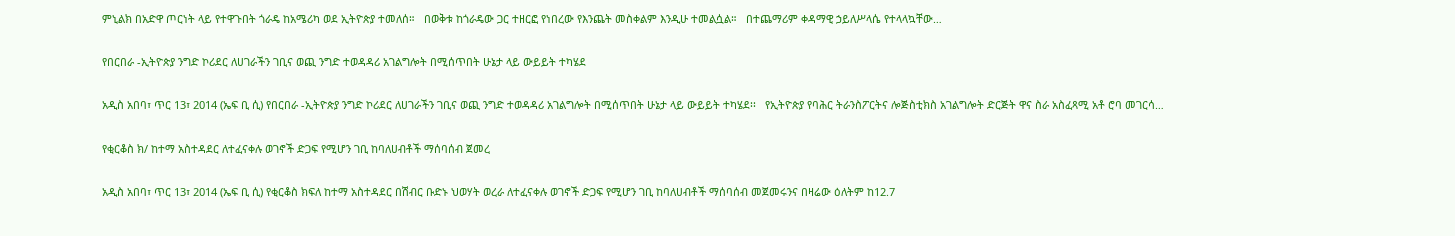ምኒልክ በአድዋ ጦርነት ላይ የተዋጉበት ጎራዴ ከአሜሪካ ወደ ኢትዮጵያ ተመለሰ።   በወቅቱ ከጎራዴው ጋር ተዘርፎ የነበረው የእንጨት መስቀልም እንዲሁ ተመልሷል።   በተጨማሪም ቀዳማዊ ኃይለሥላሴ የተላላኳቸው…

የበርበራ -ኢትዮጵያ ንግድ ኮሪደር ለሀገራችን ገቢና ወጪ ንግድ ተወዳዳሪ አገልግሎት በሚሰጥበት ሁኔታ ላይ ውይይት ተካሄደ

አዲስ አበባ፣ ጥር 13፣ 2014 (ኤፍ ቢ ሲ) የበርበራ -ኢትዮጵያ ንግድ ኮሪደር ለሀገራችን ገቢና ወጪ ንግድ ተወዳዳሪ አገልግሎት በሚሰጥበት ሁኔታ ላይ ውይይት ተካሄደ፡፡   የኢትዮጵያ የባሕር ትራንስፖርትና ሎጅስቲክስ አገልግሎት ድርጅት ዋና ስራ አስፈጻሚ አቶ ሮባ መገርሳ…

የቂርቆስ ክ/ ከተማ አስተዳደር ለተፈናቀሉ ወገኖች ድጋፍ የሚሆን ገቢ ከባለሀብቶች ማሰባሰብ ጀመረ

አዲስ አበባ፣ ጥር 13፣ 2014 (ኤፍ ቢ ሲ) የቂርቆስ ክፍለ ከተማ አስተዳደር በሽብር ቡድኑ ህወሃት ወረራ ለተፈናቀሉ ወገኖች ድጋፍ የሚሆን ገቢ ከባለሀብቶች ማሰባሰብ መጀመሩንና በዛሬው ዕለትም ከ12.7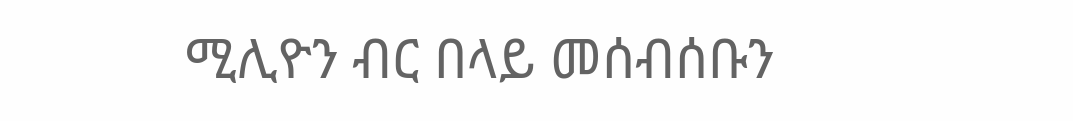ሚሊዮን ብር በላይ መሰብሰቡን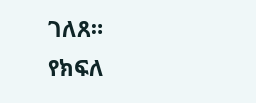ገለጸ።   የክፍለ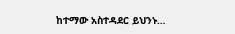ከተማው አስተዳደር ይህንኑ…